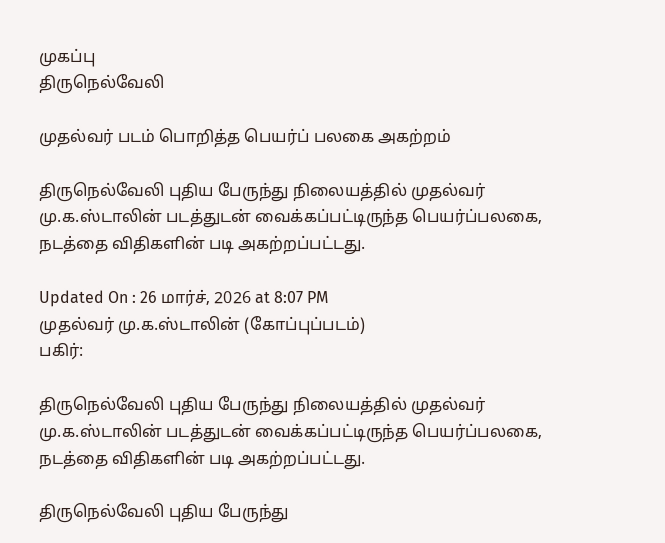முகப்பு
திருநெல்வேலி

முதல்வர் படம் பொறித்த பெயர்ப் பலகை அகற்றம்

திருநெல்வேலி புதிய பேருந்து நிலையத்தில் முதல்வர் மு.க.ஸ்டாலின் படத்துடன் வைக்கப்பட்டிருந்த பெயர்ப்பலகை, நடத்தை விதிகளின் படி அகற்றப்பட்டது.

Updated On : 26 மார்ச், 2026 at 8:07 PM
முதல்வர் மு.க.ஸ்டாலின் (கோப்புப்படம்)
பகிர்:

திருநெல்வேலி புதிய பேருந்து நிலையத்தில் முதல்வர் மு.க.ஸ்டாலின் படத்துடன் வைக்கப்பட்டிருந்த பெயர்ப்பலகை, நடத்தை விதிகளின் படி அகற்றப்பட்டது.

திருநெல்வேலி புதிய பேருந்து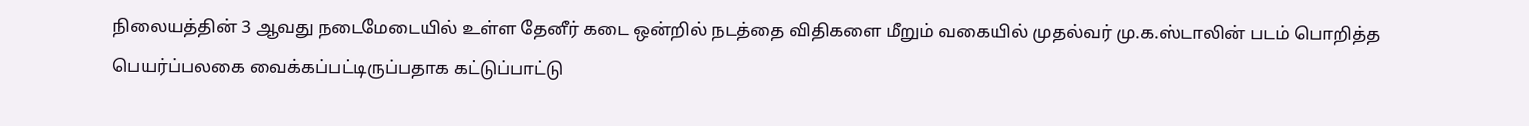நிலையத்தின் 3 ஆவது நடைமேடையில் உள்ள தேனீர் கடை ஒன்றில் நடத்தை விதிகளை மீறும் வகையில் முதல்வர் மு.க.ஸ்டாலின் படம் பொறித்த பெயர்ப்பலகை வைக்கப்பட்டிருப்பதாக கட்டுப்பாட்டு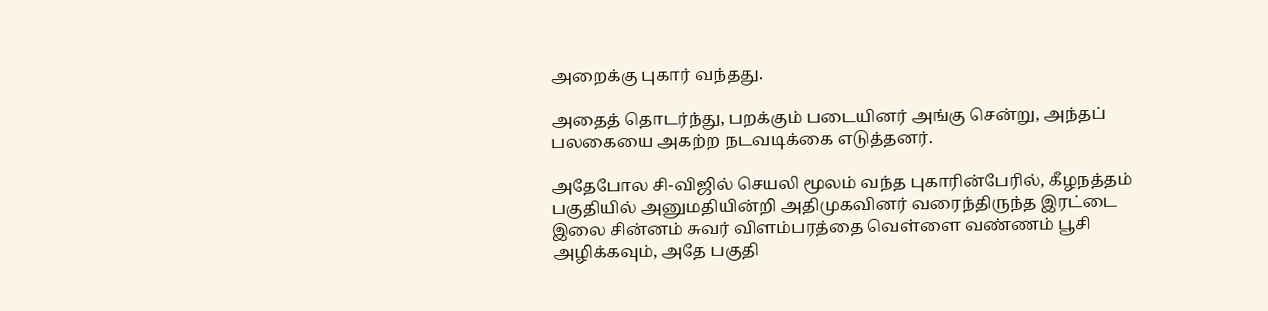அறைக்கு புகார் வந்தது.

அதைத் தொடர்ந்து, பறக்கும் படையினர் அங்கு சென்று, அந்தப் பலகையை அகற்ற நடவடிக்கை எடுத்தனர்.

அதேபோல சி-விஜில் செயலி மூலம் வந்த புகாரின்பேரில், கீழநத்தம் பகுதியில் அனுமதியின்றி அதிமுகவினர் வரைந்திருந்த இரட்டை இலை சின்னம் சுவர் விளம்பரத்தை வெள்ளை வண்ணம் பூசி அழிக்கவும், அதே பகுதி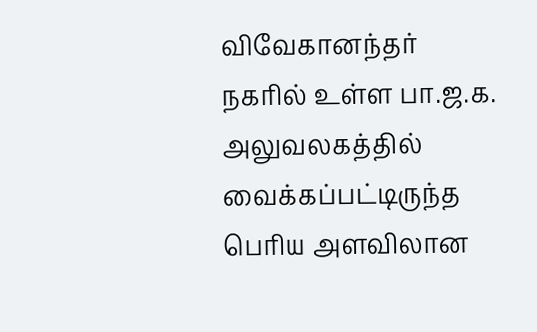விவேகானந்தர் நகரில் உள்ள பா.ஜ.க. அலுவலகத்தில் வைக்கப்பட்டிருந்த பெரிய அளவிலான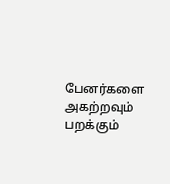பேனர்களை அகற்றவும் பறக்கும்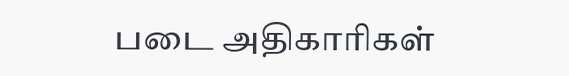படை அதிகாரிகள்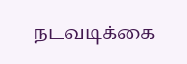நடவடிக்கை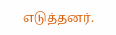எடுத்தனர்.